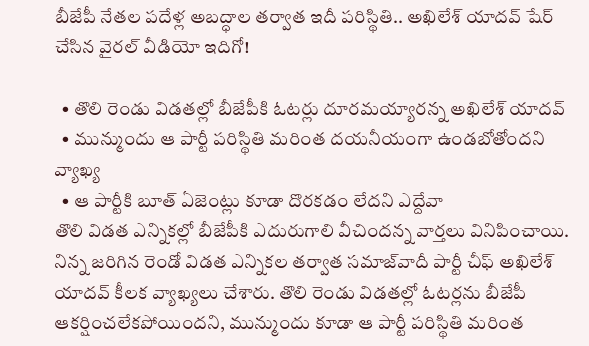బీజేపీ నేతల పదేళ్ల అబద్ధాల తర్వాత ఇదీ పరిస్థితి.. అఖిలేశ్ యాదవ్ షేర్ చేసిన వైరల్ వీడియో ఇదిగో!

  • తొలి రెండు విడతల్లో బీజేపీకి ఓటర్లు దూరమయ్యారన్న అఖిలేశ్ యాదవ్
  • మున్ముందు ఆ పార్టీ పరిస్థితి మరింత దయనీయంగా ఉండబోతోందని వ్యాఖ్య
  • ఆ పార్టీకి బూత్ ఏజెంట్లు కూడా దొరకడం లేదని ఎద్దేవా
తొలి విడత ఎన్నికల్లో బీజేపీకి ఎదురుగాలి వీచిందన్న వార్తలు వినిపించాయి. నిన్న జరిగిన రెండో విడత ఎన్నికల తర్వాత సమాజ్‌వాదీ పార్టీ చీఫ్ అఖిలేశ్ యాదవ్ కీలక వ్యాఖ్యలు చేశారు. తొలి రెండు విడతల్లో ఓటర్లను బీజేపీ ఆకర్షించలేకపోయిందని, మున్ముందు కూడా ఆ పార్టీ పరిస్థితి మరింత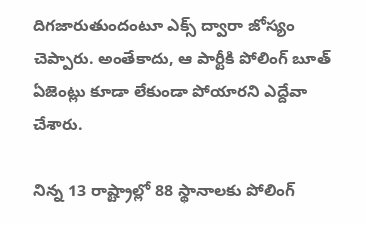దిగజారుతుందంటూ ఎక్స్ ద్వారా జోస్యం చెప్పారు. అంతేకాదు, ఆ పార్టీకి పోలింగ్ బూత్ ఏజెంట్లు కూడా లేకుండా పోయారని ఎద్దేవా చేశారు.

నిన్న 13 రాష్ట్రాల్లో 88 స్థానాలకు పోలింగ్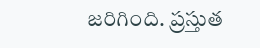జరిగింది. ప్రస్తుత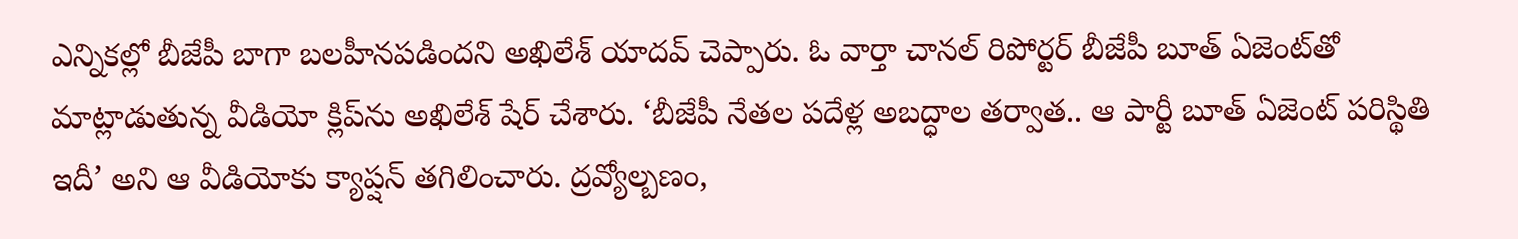ఎన్నికల్లో బీజేపీ బాగా బలహీనపడిందని అఖిలేశ్ యాదవ్ చెప్పారు. ఓ వార్తా చానల్ రిపోర్టర్ బీజేపీ బూత్ ఏజెంట్‌తో మాట్లాడుతున్న వీడియో క్లిప్‌ను అఖిలేశ్ షేర్ చేశారు. ‘బీజేపీ నేతల పదేళ్ల అబద్ధాల తర్వాత.. ఆ పార్టీ బూత్ ఏజెంట్ పరిస్థితి ఇదీ’ అని ఆ వీడియోకు క్యాప్షన్ తగిలించారు. ద్రవ్యోల్బణం,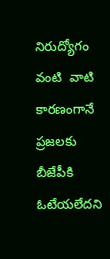నిరుద్యోగం వంటి  వాటి కారణంగానే ప్రజలకు బీజేపీకి ఓటేయలేదని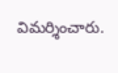విమర్శించారు.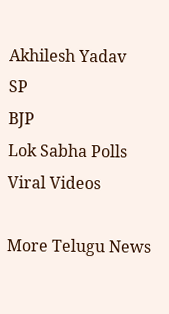Akhilesh Yadav
SP
BJP
Lok Sabha Polls
Viral Videos

More Telugu News